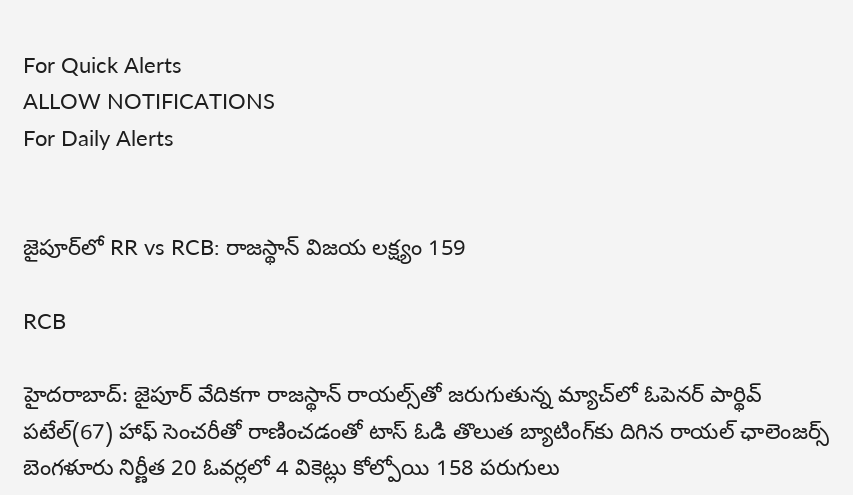For Quick Alerts
ALLOW NOTIFICATIONS
For Daily Alerts


జైపూర్‌లో RR vs RCB: రాజస్థాన్ విజయ లక్ష్యం 159

RCB

హైదరాబాద్: జైపూర్ వేదికగా రాజస్థాన్‌ రాయల్స్‌తో జరుగుతున్న మ్యాచ్‌లో ఓపెనర్‌ పార్థివ్‌ పటేల్(67) హాఫ్ సెంచరీతో రాణించడంతో టాస్ ఓడి తొలుత బ్యాటింగ్‌కు దిగిన రాయల్ ఛాలెంజర్స్ బెంగళూరు నిర్ణీత 20 ఓవర్లలో 4 వికెట్లు కోల్పోయి 158 పరుగులు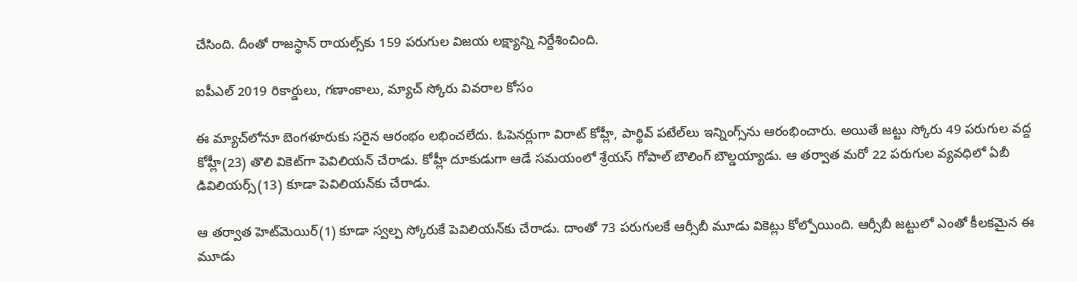చేసింది. దీంతో రాజస్థాన్‌ రాయల్స్‌కు 159 పరుగుల విజయ లక్ష్యాన్ని నిర్దేశించింది.

ఐపీఎల్ 2019 రికార్డులు, గణాంకాలు, మ్యాచ్ స్కోరు వివరాల కోసం

ఈ మ్యాచ్‌లోనూ బెంగళూరుకు సరైన ఆరంభం లభించలేదు. ఓపెనర్లుగా విరాట్‌ కోహ్లీ, పార్థివ్‌ పటేల్‌లు ఇన్నింగ్స్‌ను ఆరంభించారు. అయితే జట్టు స్కోరు 49 పరుగుల వద్ద కోహ్లీ(23) తొలి వికెట్‌గా పెవిలియన్‌ చేరాడు. కోహ్లీ దూకుడుగా ఆడే సమయంలో శ్రేయస్‌ గోపాల్‌ బౌలింగ్‌ బౌల్డయ్యాడు. ఆ తర్వాత మరో 22 పరుగుల వ్యవధిలో ఏబీ డివిలియర్స్‌(13) కూడా పెవిలియన్‌కు చేరాడు.

ఆ తర్వాత హెట్‌మెయిర్(1) కూడా స్వల్ప స్కోరుకే పెవిలియన్‌కు చేరాడు. దాంతో 73 పరుగులకే ఆర్సీబీ మూడు వికెట్లు కోల్పోయింది. ఆర్సీబీ జట్టులో ఎంతో కీలకమైన ఈ మూడు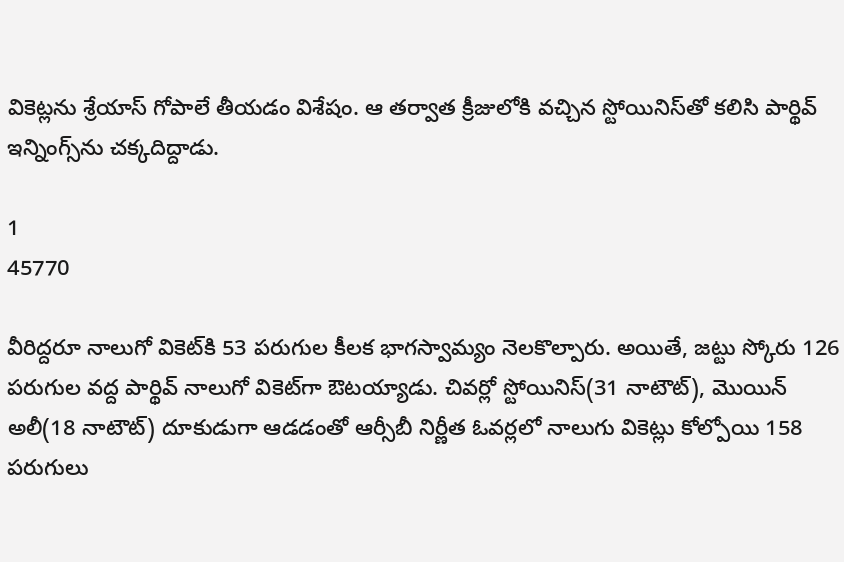వికెట్లను శ్రేయాస్‌ గోపాలే తీయడం విశేషం. ఆ తర్వాత క్రీజులోకి వచ్చిన స్టోయినిస్‌తో కలిసి పార్థివ్‌ ఇన్నింగ్స్‌ను చక్కదిద్దాడు.

1
45770

వీరిద్దరూ నాలుగో వికెట్‌కి 53 పరుగుల కీలక భాగస్వామ్యం నెలకొల్పారు. అయితే, జట్టు స్కోరు 126 పరుగుల వద్ద పార్థివ్‌ నాలుగో వికెట్‌గా ఔటయ్యాడు. చివర్లో స్టోయినిస్(31 నాటౌట్), మొయిన్‌ అలీ(18 నాటౌట్‌) దూకుడుగా ఆడడంతో ఆర్సీబీ నిర్ణీత ఓవర్లలో నాలుగు వికెట్లు కోల్పోయి 158 పరుగులు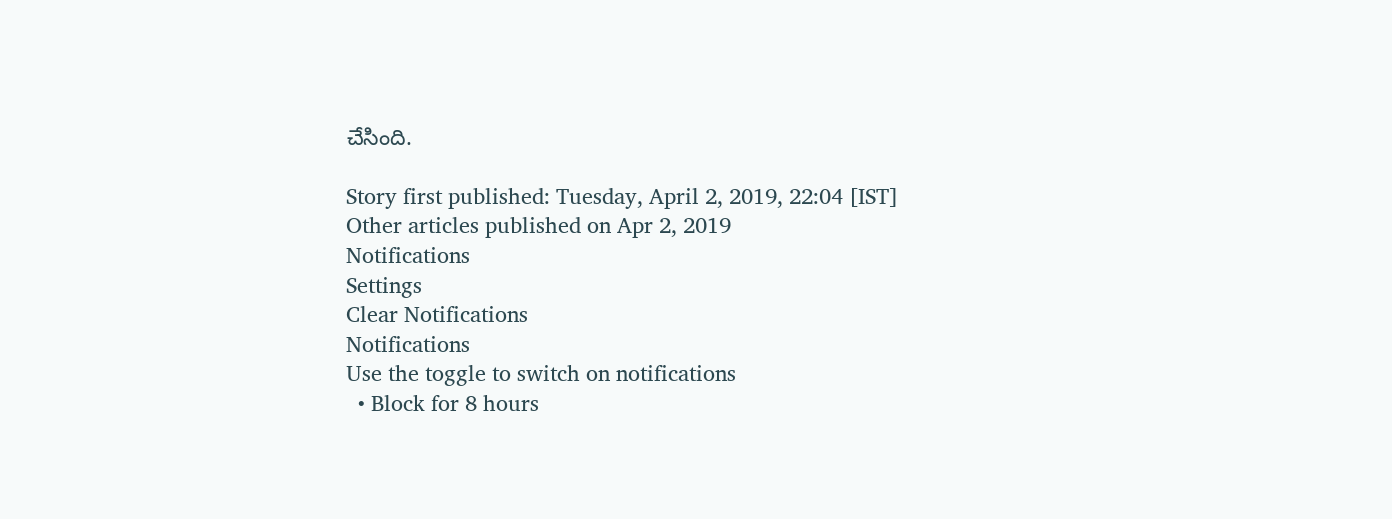చేసింది.

Story first published: Tuesday, April 2, 2019, 22:04 [IST]
Other articles published on Apr 2, 2019
Notifications
Settings
Clear Notifications
Notifications
Use the toggle to switch on notifications
  • Block for 8 hours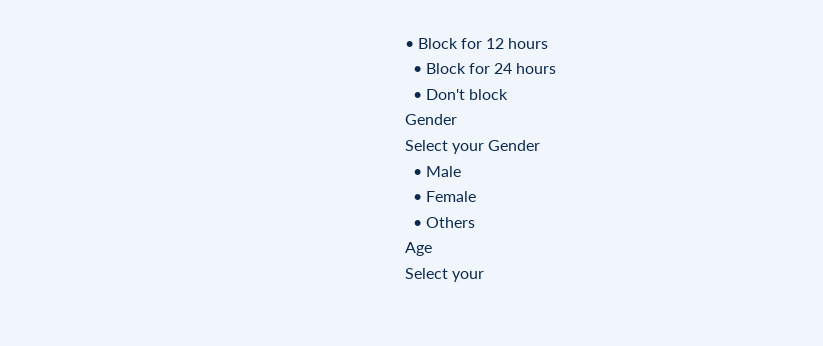• Block for 12 hours
  • Block for 24 hours
  • Don't block
Gender
Select your Gender
  • Male
  • Female
  • Others
Age
Select your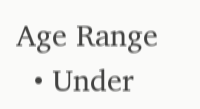Age Range
  • Under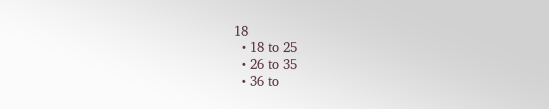18
  • 18 to 25
  • 26 to 35
  • 36 to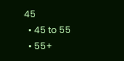45
  • 45 to 55
  • 55+